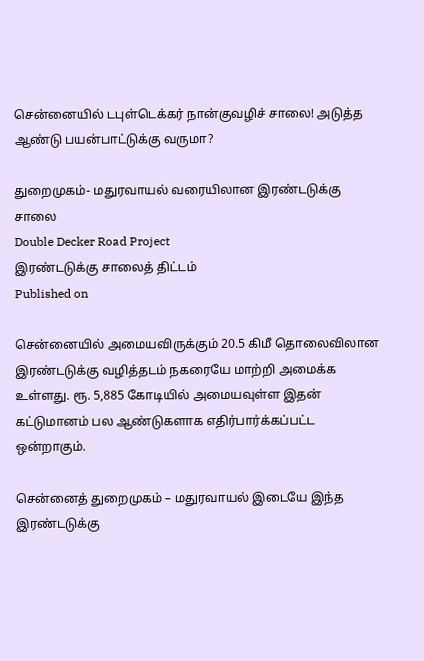சென்னையில் டபுள்டெக்கர் நான்குவழிச் சாலை! அடுத்த ஆண்டு பயன்பாட்டுக்கு வருமா?

துறைமுகம்- மதுரவாயல் வரையிலான இரண்டடுக்கு சாலை
Double Decker Road Project
இரண்டடுக்கு சாலைத் திட்டம்
Published on

சென்னையில் அமையவிருக்கும் 20.5 கிமீ தொலைவிலான இரண்டடுக்கு வழித்தடம் நகரையே மாற்றி அமைக்க உள்ளது. ரூ. 5,885 கோடியில் அமையவுள்ள இதன் கட்டுமானம் பல ஆண்டுகளாக எதிர்பார்க்கப்பட்ட ஒன்றாகும்.

சென்னைத் துறைமுகம் – மதுரவாயல் இடையே இந்த இரண்டடுக்கு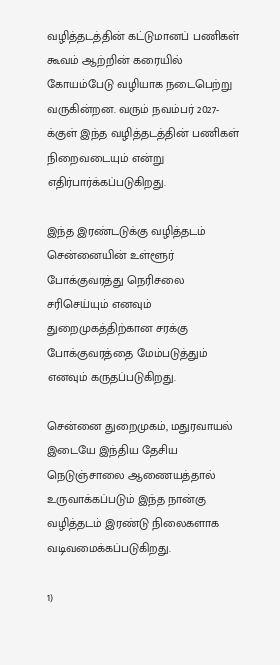வழித்தடத்தின் கட்டுமானப் பணிகள் கூவம் ஆற்றின் கரையில் கோயம்பேடு வழியாக நடைபெற்று வருகின்றன. வரும் நவம்பர் 2027-க்குள் இந்த வழித்தடத்தின் பணிகள் நிறைவடையும் என்று எதிர்பார்க்கப்படுகிறது.

இந்த இரண்டடுக்கு வழித்தடம் சென்னையின் உள்ளூர் போக்குவரத்து நெரிசலை சரிசெய்யும் எனவும் துறைமுகத்திற்கான சரக்கு போக்குவரத்தை மேம்படுத்தும் எனவும் கருதப்படுகிறது.

சென்னை துறைமுகம், மதுரவாயல் இடையே இந்திய தேசிய நெடுஞ்சாலை ஆணையத்தால் உருவாக்கப்படும் இந்த நான்கு வழித்தடம் இரண்டு நிலைகளாக வடிவமைக்கப்படுகிறது.

1)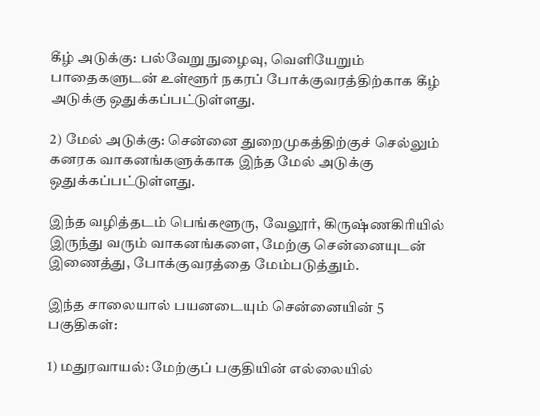கீழ் அடுக்கு: பல்வேறு நுழைவு, வெளியேறும் பாதைகளுடன் உள்ளூர் நகரப் போக்குவரத்திற்காக கீழ் அடுக்கு ஒதுக்கப்பட்டுள்ளது.

2) மேல் அடுக்கு: சென்னை துறைமுகத்திற்குச் செல்லும் கனரக வாகனங்களுக்காக இந்த மேல் அடுக்கு ஒதுக்கப்பட்டுள்ளது.

இந்த வழித்தடம் பெங்களூரு, வேலூர், கிருஷ்ணகிரியில் இருந்து வரும் வாகனங்களை, மேற்கு சென்னையுடன் இணைத்து, போக்குவரத்தை மேம்படுத்தும்.

இந்த சாலையால் பயனடையும் சென்னையின் 5 பகுதிகள்:

1) மதுரவாயல்: மேற்குப் பகுதியின் எல்லையில்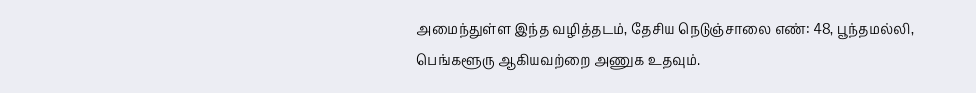அமைந்துள்ள இந்த வழித்தடம், தேசிய நெடுஞ்சாலை எண்: 48, பூந்தமல்லி, பெங்களூரு ஆகியவற்றை அணுக உதவும்.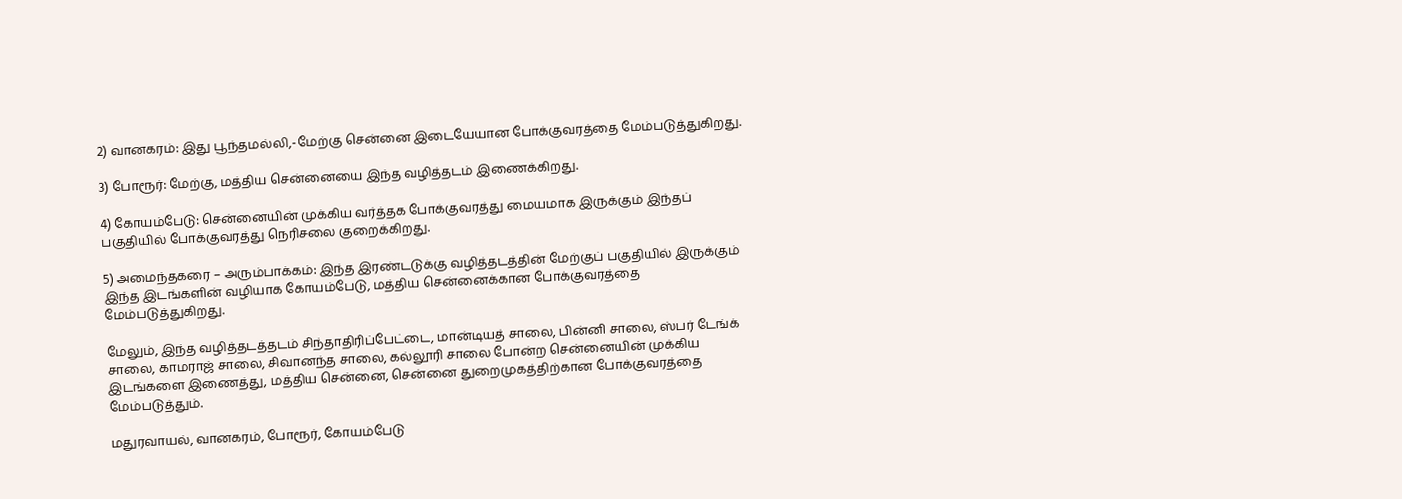2) வானகரம்: இது பூந்தமல்லி,-மேற்கு சென்னை இடையேயான போக்குவரத்தை மேம்படுத்துகிறது.

3) போரூர்: மேற்கு, மத்திய சென்னையை இந்த வழித்தடம் இணைக்கிறது.

4) கோயம்பேடு: சென்னையின் முக்கிய வர்த்தக போக்குவரத்து மையமாக இருக்கும் இந்தப் பகுதியில் போக்குவரத்து நெரிசலை குறைக்கிறது.

5) அமைந்தகரை – அரும்பாக்கம்: இந்த இரண்டடுக்கு வழித்தடத்தின் மேற்குப் பகுதியில் இருக்கும் இந்த இடங்களின் வழியாக கோயம்பேடு, மத்திய சென்னைக்கான போக்குவரத்தை மேம்படுத்துகிறது.

மேலும், இந்த வழித்தடத்தடம் சிந்தாதிரிப்பேட்டை, மான்டியத் சாலை, பின்னி சாலை, ஸ்பர் டேங்க் சாலை, காமராஜ் சாலை, சிவானந்த சாலை, கல்லூரி சாலை போன்ற சென்னையின் முக்கிய இடங்களை இணைத்து, மத்திய சென்னை, சென்னை துறைமுகத்திற்கான போக்குவரத்தை மேம்படுத்தும்.

மதுரவாயல், வானகரம், போரூர், கோயம்பேடு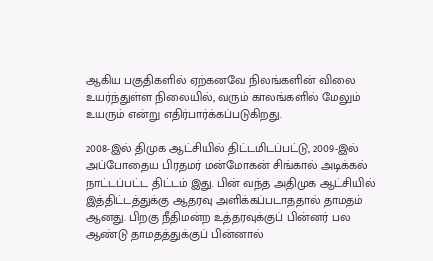ஆகிய பகுதிகளில் ஏற்கனவே நிலங்களின் விலை உயர்ந்துள்ள நிலையில், வரும் காலங்களில் மேலும் உயரும் என்று எதிர்பார்க்கப்படுகிறது.

2008-இல் திமுக ஆட்சியில் திட்டமிடப்பட்டு, 2009-இல் அப்போதைய பிரதமர் மன்மோகன் சிங்கால் அடிக்கல் நாட்டப்பட்ட திட்டம் இது. பின் வந்த அதிமுக ஆட்சியில் இத்திட்டத்துக்கு ஆதரவு அளிக்கப்படாததால் தாமதம் ஆனது. பிறகு நீதிமன்ற உத்தரவுக்குப் பின்னர் பல ஆண்டு தாமதத்துக்குப் பின்னால்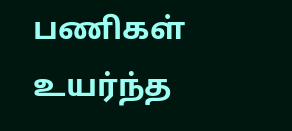பணிகள் உயர்ந்த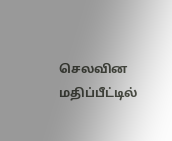செலவின மதிப்பீட்டில்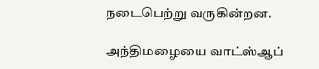நடைபெற்று வருகின்றன.

அந்திமழையை வாட்ஸ்ஆப்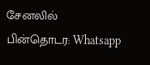சேனலில் பின்தொடர: Whatsapp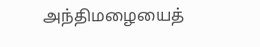அந்திமழையைத்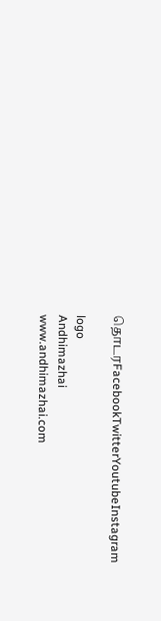தொடரFacebookTwitterYoutubeInstagram

logo
Andhimazhai
www.andhimazhai.com